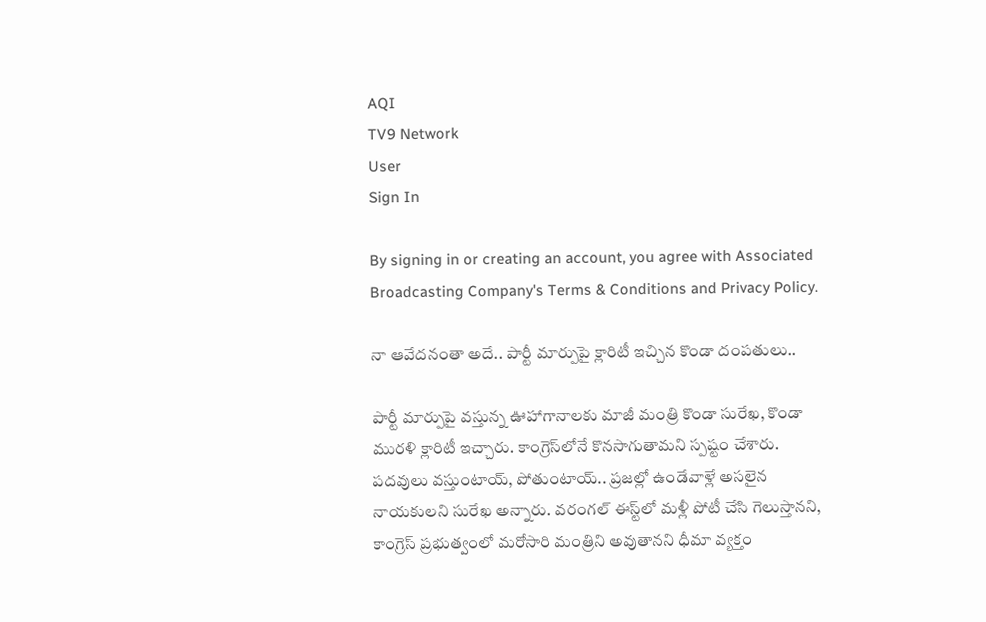AQI
TV9 Network
User
Sign In

By signing in or creating an account, you agree with Associated Broadcasting Company's Terms & Conditions and Privacy Policy.

నా ఆవేదనంతా అదే.. పార్టీ మార్పుపై క్లారిటీ ఇచ్చిన కొండా దంపతులు..

పార్టీ మార్పుపై వస్తున్న ఊహాగానాలకు మాజీ మంత్రి కొండా సురేఖ, కొండా మురళి క్లారిటీ ఇచ్చారు. కాంగ్రెస్‌లోనే కొనసాగుతామని స్పష్టం చేశారు. పదవులు వస్తుంటాయ్‌, పోతుంటాయ్‌.. ప్రజల్లో ఉండేవాళ్లే అసలైన నాయకులని సురేఖ అన్నారు. వరంగల్‌ ఈస్ట్‌లో మళ్లీ పోటీ చేసి గెలుస్తానని, కాంగ్రెస్‌ ప్రభుత్వంలో మరోసారి మంత్రిని అవుతానని ధీమా వ్యక్తం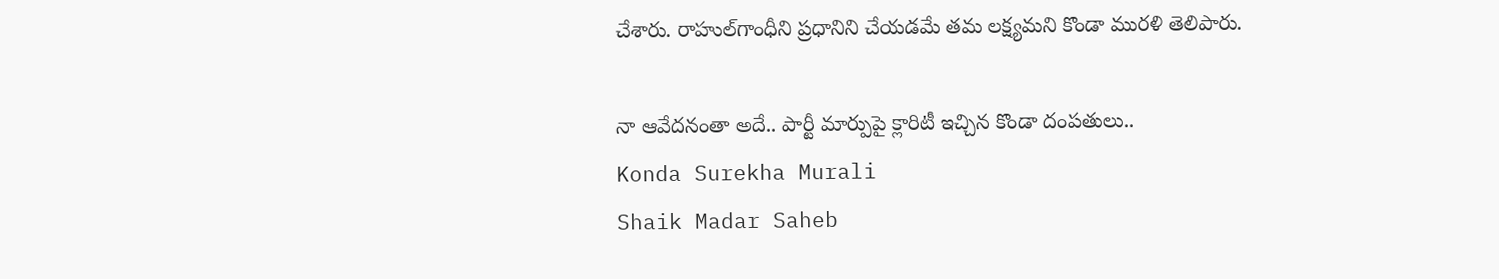చేశారు. రాహుల్‌గాంధీని ప్రధానిని చేయడమే తమ లక్ష్యమని కొండా మురళి తెలిపారు.

నా ఆవేదనంతా అదే.. పార్టీ మార్పుపై క్లారిటీ ఇచ్చిన కొండా దంపతులు..
Konda Surekha Murali
Shaik Madar Saheb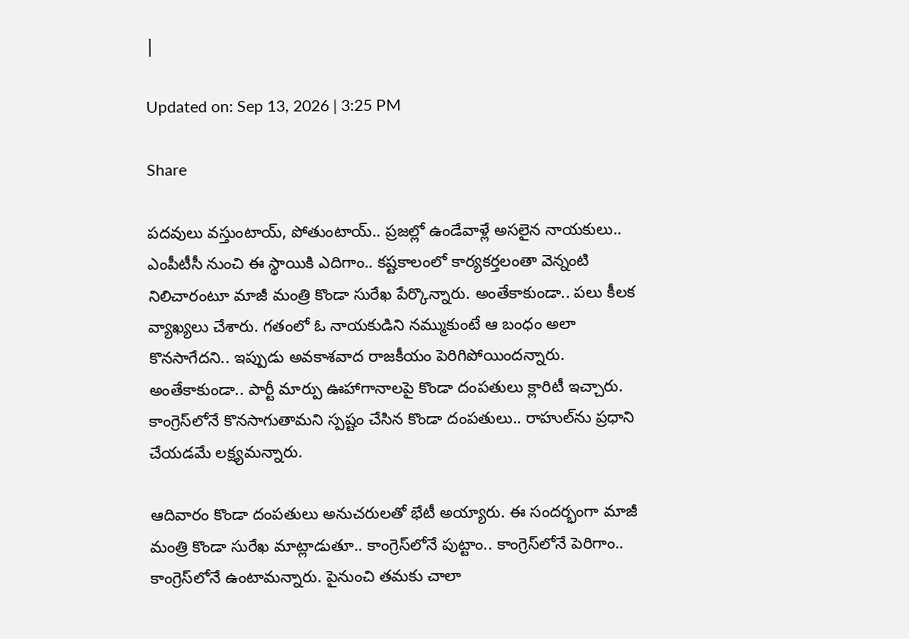|

Updated on: Sep 13, 2026 | 3:25 PM

Share

పదవులు వస్తుంటాయ్‌, పోతుంటాయ్‌.. ప్రజల్లో ఉండేవాళ్లే అసలైన నాయకులు.. ఎంపీటీసీ నుంచి ఈ స్థాయికి ఎదిగాం.. కష్టకాలంలో కార్యకర్తలంతా వెన్నంటి నిలిచారంటూ మాజీ మంత్రి కొండా సురేఖ పేర్కొన్నారు. అంతేకాకుండా.. పలు కీలక వ్యాఖ్యలు చేశారు. గతంలో ఓ నాయకుడిని నమ్ముకుంటే ఆ బంధం అలా కొనసాగేదని.. ఇప్పుడు అవకాశవాద రాజకీయం పెరిగిపోయిందన్నారు. అంతేకాకుండా.. పార్టీ మార్పు ఊహాగానాలపై కొండా దంపతులు క్లారిటీ ఇచ్చారు. కాంగ్రెస్‌లోనే కొనసాగుతామని స్పష్టం చేసిన కొండా దంపతులు.. రాహుల్‌ను ప్రధాని చేయడమే లక్ష్యమన్నారు.

ఆదివారం కొండా దంపతులు అనుచరులతో భేటీ అయ్యారు. ఈ సందర్భంగా మాజీ మంత్రి కొండా సురేఖ మాట్లాడుతూ.. కాంగ్రెస్‌లోనే పుట్టాం.. కాంగ్రెస్‌లోనే పెరిగాం.. కాంగ్రెస్‌లోనే ఉంటామన్నారు. పైనుంచి తమకు చాలా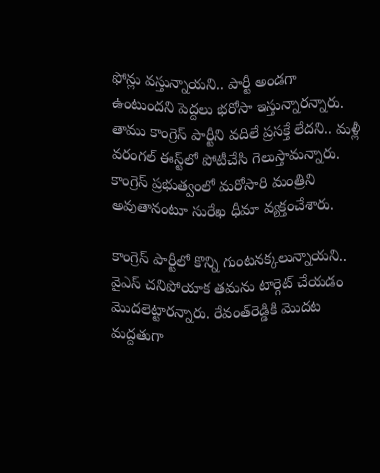ఫోన్లు వస్తున్నాయని.. పార్టీ అండగా ఉంటుందని పెద్దలు భరోసా ఇస్తున్నారన్నారు. తాము కాంగ్రెస్‌ పార్టీని వదిలే ప్రసక్తే లేదని.. మళ్లీ వరంగల్‌ ఈస్ట్‌లో పోటీచేసి గెలుస్తామన్నారు. కాంగ్రెస్‌ ప్రభుత్వంలో మరోసారి మంత్రిని అవుతానంటూ సురేఖ ధీమా వ్యక్తంచేశారు.

కాంగ్రెస్‌ పార్టీలో కొన్ని గుంటనక్కలున్నాయని.. వైఎస్‌ చనిపోయాక తమను టార్గెట్‌ చేయడం మొదలెట్టారన్నారు. రేవంత్‌రెడ్డికి మొదట మద్దతుగా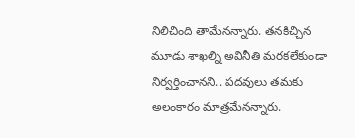నిలిచింది తామేనన్నారు. తనకిచ్చిన మూడు శాఖల్ని అవినీతి మరకలేకుండా నిర్వర్తించానని.. పదవులు తమకు అలంకారం మాత్రమేనన్నారు.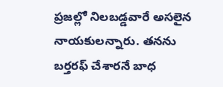ప్రజల్లో నిలబడ్డవారే అసలైన నాయకులన్నారు. తనను బర్తరఫ్‌ చేశారనే బాధ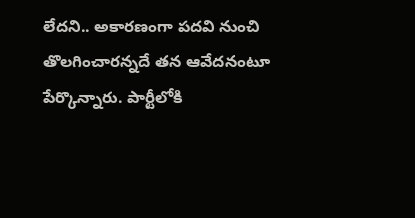లేదని.. అకారణంగా పదవి నుంచి తొలగించారన్నదే తన ఆవేదనంటూ పేర్కొన్నారు. పార్టీలోకి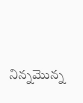నిన్నమొన్న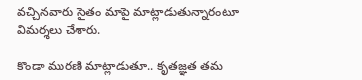వచ్చినవారు సైతం మాపై మాట్లాడుతున్నారంటూ విమర్శలు చేశారు.

కొండా మురణి మాట్లాడుతూ.. కృతజ్ఞత తమ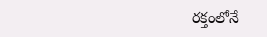రక్తంలోనే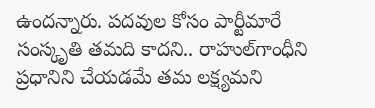ఉందన్నారు. పదవుల కోసం పార్టీమారే సంస్కృతి తమది కాదని.. రాహుల్‌గాంధీని ప్రధానిని చేయడమే తమ లక్ష్యమని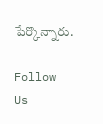పేర్కొన్నారు.

Follow Us